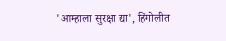'आम्हाला सुरक्षा द्या', हिंगोलीत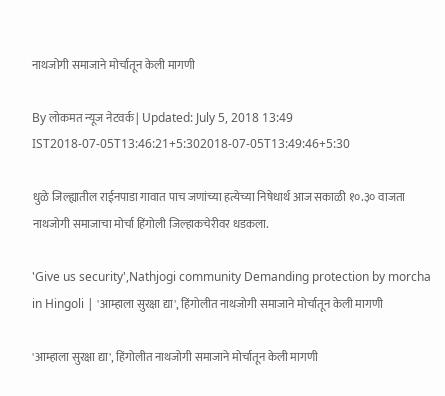नाथजोगी समाजाने मोर्चातून केली मागणी

By लोकमत न्यूज नेटवर्क | Updated: July 5, 2018 13:49 IST2018-07-05T13:46:21+5:302018-07-05T13:49:46+5:30

धुळे जिल्ह्यातील राईनपाडा गावात पाच जणांच्या हत्येच्या निषेधार्थ आज सकाळी १०.३० वाजता नाथजोगी समाजाचा मोर्चा हिंगोली जिल्हाकचेरीवर धडकला.

'Give us security',Nathjogi community Demanding protection by morcha in Hingoli | 'आम्हाला सुरक्षा द्या', हिंगोलीत नाथजोगी समाजाने मोर्चातून केली मागणी

'आम्हाला सुरक्षा द्या', हिंगोलीत नाथजोगी समाजाने मोर्चातून केली मागणी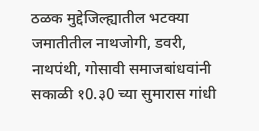ठळक मुद्देजिल्ह्यातील भटक्या जमातीतील नाथजोगी, डवरी, नाथपंथी, गोसावी समाजबांधवांनी सकाळी १0.३0 च्या सुमारास गांधी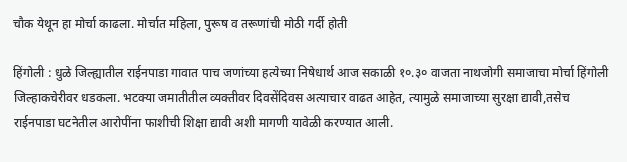चौक येथून हा मोर्चा काढला. मोर्चात महिला, पुरूष व तरूणांची मोठी गर्दी होती

हिंगोली : धुळे जिल्ह्यातील राईनपाडा गावात पाच जणांच्या हत्येच्या निषेधार्थ आज सकाळी १०.३० वाजता नाथजोगी समाजाचा मोर्चा हिंगोली जिल्हाकचेरीवर धडकला. भटक्या जमातीतील व्यक्तीवर दिवसेंदिवस अत्याचार वाढत आहेत, त्यामुळे समाजाच्या सुरक्षा द्यावी,तसेच राईनपाडा घटनेतील आरोपींना फाशीची शिक्षा द्यावी अशी मागणी यावेळी करण्यात आली.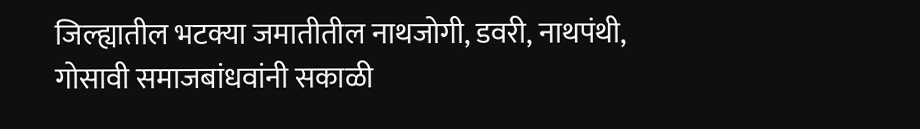जिल्ह्यातील भटक्या जमातीतील नाथजोगी, डवरी, नाथपंथी, गोसावी समाजबांधवांनी सकाळी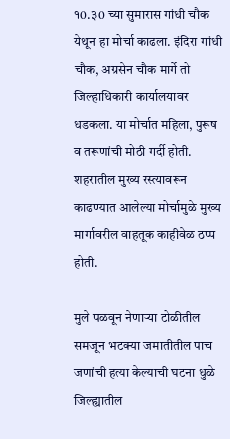१0.३0 च्या सुमारास गांधी चौक येथून हा मोर्चा काढला. इंदिरा गांधी चौक, अग्रसेन चौक मार्गे तो जिल्हाधिकारी कार्यालयावर धडकला. या मोर्चात महिला, पुरूष व तरूणांची मोठी गर्दी होती. शहरातील मुख्य रस्त्यावरून काढण्यात आलेल्या मोर्चामुळे मुख्य मार्गावरील वाहतूक काहीवेळ ठप्प होती.

मुले पळवून नेणाऱ्या टोळीतील समजून भटक्या जमातीतील पाच जणांची हत्या केल्याची घटना धुळे जिल्ह्यातील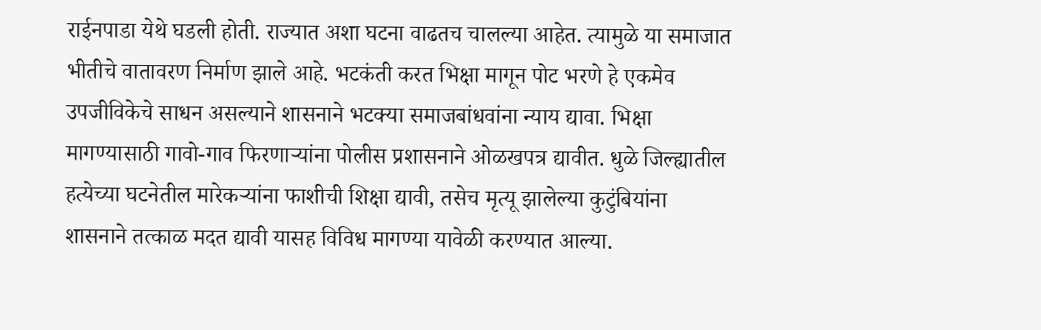राईनपाडा येथे घडली होती. राज्यात अशा घटना वाढतच चालल्या आहेत. त्यामुळे या समाजात भीतीचे वातावरण निर्माण झाले आहे. भटकंती करत भिक्षा मागून पोट भरणे हे एकमेव उपजीविकेचे साधन असल्याने शासनाने भटक्या समाजबांधवांना न्याय द्यावा. भिक्षा मागण्यासाठी गावो-गाव फिरणाऱ्यांना पोलीस प्रशासनाने ओळखपत्र द्यावीत. धुळे जिल्ह्यातील हत्येच्या घटनेतील मारेकऱ्यांना फाशीची शिक्षा द्यावी, तसेच मृत्यू झालेल्या कुटुंबियांना शासनाने तत्काळ मदत द्यावी यासह विविध मागण्या यावेळी करण्यात आल्या.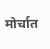मोर्चात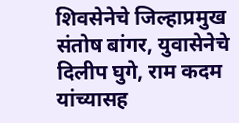शिवसेनेचे जिल्हाप्रमुख संतोष बांगर, युवासेनेचे दिलीप घुगे, राम कदम यांच्यासह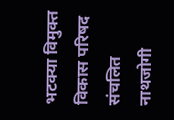भटक्या विमुक्त विकास परिषद संचलित नाथजोगी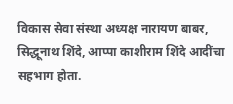विकास सेवा संस्था अध्यक्ष नारायण बाबर, सिद्धूनाथ शिंदे, आप्पा काशीराम शिंदे आदींचा सहभाग होता.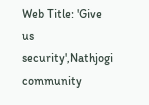Web Title: 'Give us security',Nathjogi community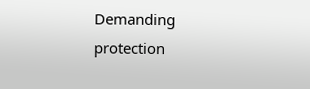Demanding protection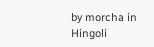by morcha in Hingoli